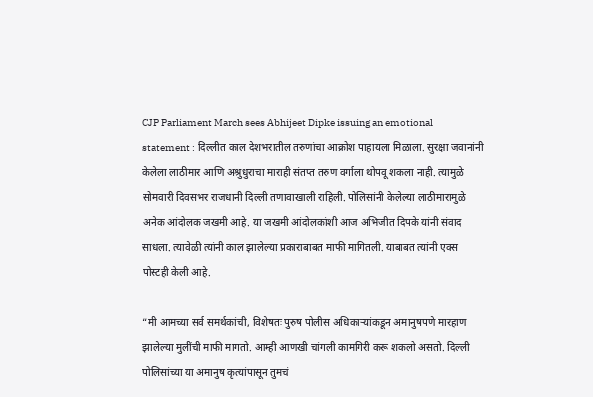CJP Parliament March sees Abhijeet Dipke issuing an emotional statement : दिल्लीत काल देशभरातील तरुणांचा आक्रोश पाहायला मिळाला. सुरक्षा जवानांनी केलेला लाठीमार आणि अश्रुधुराचा माराही संतप्त तरुण वर्गाला थोपवू शकला नाही. त्यामुळे सोमवारी दिवसभर राजधानी दिल्ली तणावाखाली राहिली. पोलिसांनी केलेल्या लाठीमारामुळे अनेक आंदोलक जखमी आहे. या जखमी आंदोलकांशी आज अभिजीत दिपके यांनी संवाद साधला. त्यावेळी त्यांनी काल झालेल्या प्रकाराबाबत माफी मागितली. याबाबत त्यांनी एक्स पोस्टही केली आहे.

“मी आमच्या सर्व समर्थकांची, विशेषतः पुरुष पोलीस अधिकाऱ्यांकडून अमानुषपणे मारहाण झालेल्या मुलींची माफी मागतो. आम्ही आणखी चांगली कामगिरी करू शकलो असतो. दिल्ली पोलिसांच्या या अमानुष कृत्यांपासून तुमचं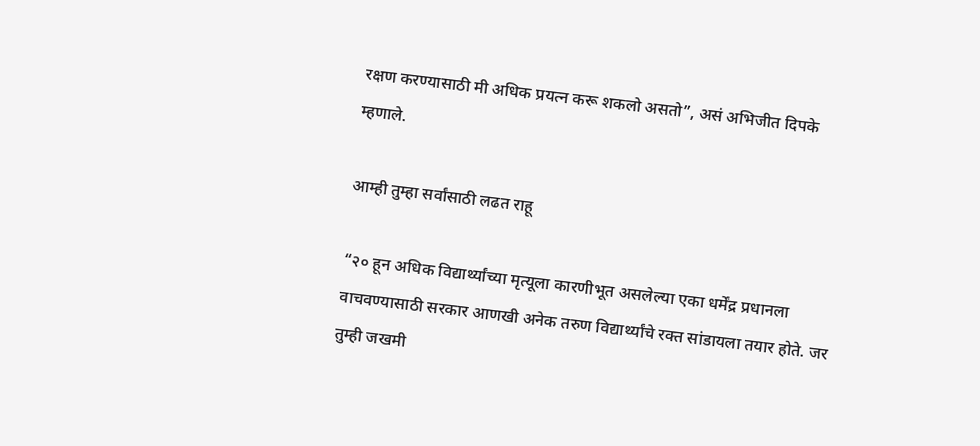रक्षण करण्यासाठी मी अधिक प्रयत्न करू शकलो असतो”, असं अभिजीत दिपके म्हणाले.

आम्ही तुम्हा सर्वांसाठी लढत राहू

“२० हून अधिक विद्यार्थ्यांच्या मृत्यूला कारणीभूत असलेल्या एका धर्मेंद्र प्रधानला वाचवण्यासाठी सरकार आणखी अनेक तरुण विद्यार्थ्यांचे रक्त सांडायला तयार होते. जर तुम्ही जखमी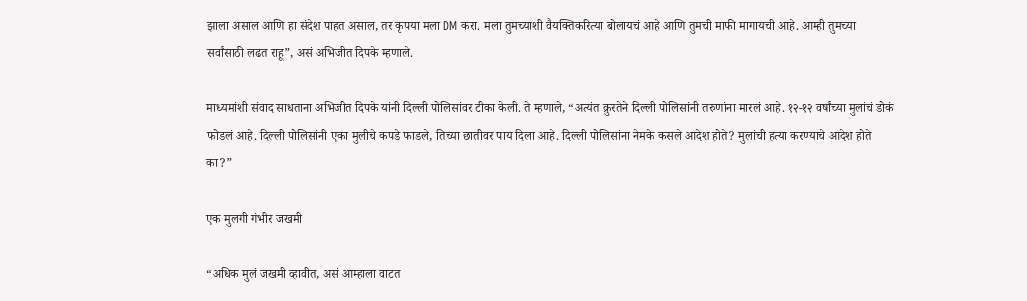झाला असाल आणि हा संदेश पाहत असाल, तर कृपया मला DM करा. मला तुमच्याशी वैयक्तिकरित्या बोलायचं आहे आणि तुमची माफी मागायची आहे. आम्ही तुमच्या सर्वांसाठी लढत राहू”, असं अभिजीत दिपके म्हणाले.

माध्यमांशी संवाद साधताना अभिजीत दिपके यांनी दिल्ली पोलिसांवर टीका केली. ते म्हणाले, “अत्यंत क्रुरतेने दिल्ली पोलिसांनी तरुणांना मारलं आहे. १२-१२ वर्षांच्या मुलांचं डोकं फोडलं आहे. दिल्ली पोलिसांनी एका मुलीचे कपडे फाडले, तिच्या छातीवर पाय दिला आहे. दिल्ली पोलिसांना नेमके कसले आदेश होते? मुलांची हत्या करण्याचे आदेश होते का?”

एक मुलगी गंभीर जखमी

“अधिक मुलं जखमी व्हावीत, असं आम्हाला वाटत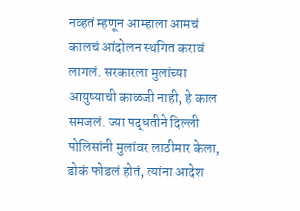नव्हतं म्हणून आम्हाला आमचं कालचं आंदोलन स्थगित करावं लागलं. सरकारला मुलांच्या आयुष्याची काळजी नाही, हे काल समजलं. ज्या पद्धतीने दिल्ली पोलिसांनी मुलांवर लाठीमार केला, डोकं फोडलं होतं, त्यांना आदेश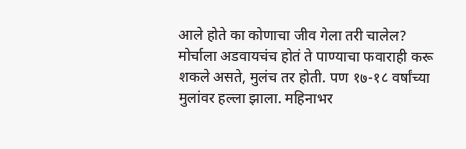आले होते का कोणाचा जीव गेला तरी चालेल? मोर्चाला अडवायचंच होतं ते पाण्याचा फवाराही करू शकले असते, मुलंच तर होती. पण १७-१८ वर्षांच्या मुलांवर हल्ला झाला. महिनाभर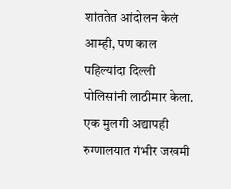शांततेत आंदोलन केलं आम्ही, पण काल पहिल्यांदा दिल्ली पोलिसांनी लाठीमार केला. एक मुलगी अद्यापही रुग्णालयात गंभीर जखमी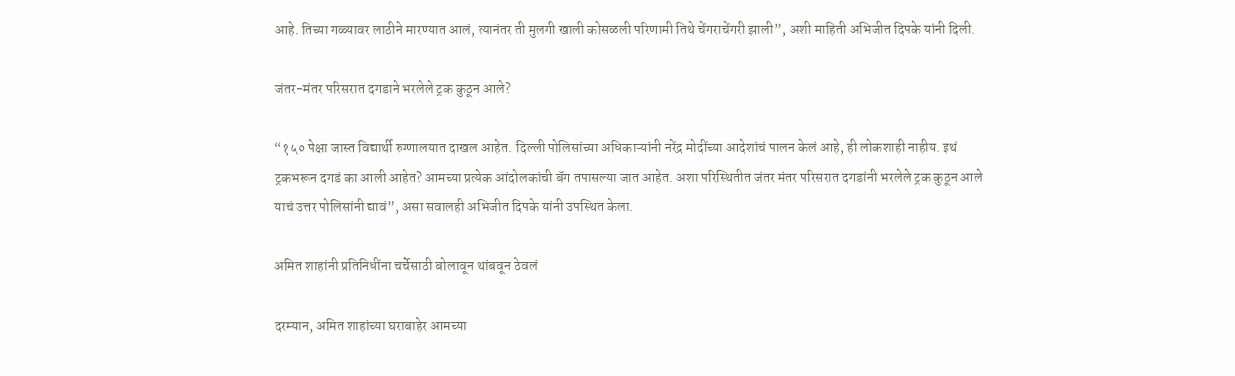आहे. तिच्या गळ्यावर लाठीने मारण्यात आलं, त्यानंतर ती मुलगी खाली कोसळली परिणामी तिथे चेंगराचेंगरी झाली”, अशी माहिती अभिजीत दिपके यांनी दिली.

जंतर-मंतर परिसरात दगडाने भरलेले ट्रक कुठून आले?

“१५० पेक्षा जास्त विद्यार्थी रुग्णालयात दाखल आहेत. दिल्ली पोलिसांच्या अधिकाऱ्यांनी नरेंद्र मोदींच्या आदेशांचं पालन केलं आहे, ही लोकशाही नाहीय. इथं ट्रकभरून दगडं का आली आहेत? आमच्या प्रत्येक आंदोलकांची बॅग तपासल्या जात आहेत. अशा परिस्थितीत जंतर मंतर परिसरात दगडांनी भरलेले ट्रक कुठून आले याचं उत्तर पोलिसांनी द्यावं”, असा सवालही अभिजीत दिपके यांनी उपस्थित केला.

अमित शाहांनी प्रतिनिधींना चर्चेसाठी बोलावून थांबवून ठेवलं

दरम्यान, अमित शाहांच्या घराबाहेर आमच्या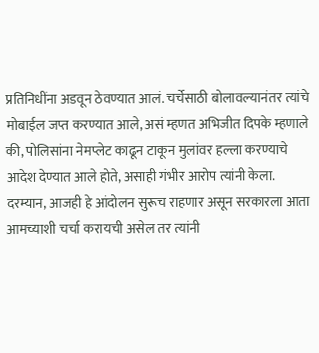प्रतिनिधींना अडवून ठेवण्यात आलं. चर्चेसाठी बोलावल्यानंतर त्यांचे मोबाईल जप्त करण्यात आले, असं म्हणत अभिजीत दिपके म्हणाले की, पोलिसांना नेमप्लेट काढून टाकून मुलांवर हल्ला करण्याचे आदेश देण्यात आले होते, असाही गंभीर आरोप त्यांनी केला. दरम्यान, आजही हे आंदोलन सुरूच राहणार असून सरकारला आता आमच्याशी चर्चा करायची असेल तर त्यांनी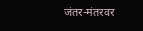जंतर-मंतरवर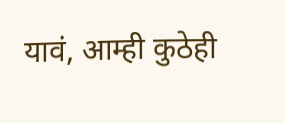यावं, आम्ही कुठेही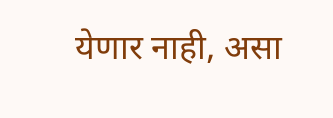येणार नाही, असा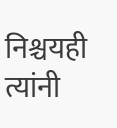निश्चयही त्यांनी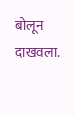बोलून दाखवला.